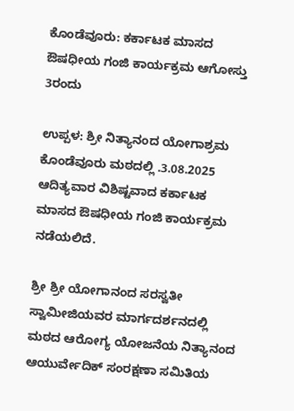ಕೊಂಡೆವೂರು: ಕರ್ಕಾಟಕ ಮಾಸದ ಔಷಧೀಯ ಗಂಜಿ ಕಾರ್ಯಕ್ರಮ ಆಗೋಸ್ತು 3ರಂದು

ಉಪ್ಪಳ: ಶ್ರೀ ನಿತ್ಯಾನಂದ ಯೋಗಾಶ್ರಮ ಕೊಂಡೆವೂರು ಮಠದಲ್ಲಿ .3.08.2025 ಆದಿತ್ಯವಾರ ವಿಶಿಷ್ಟವಾದ ಕರ್ಕಾಟಕ ಮಾಸದ ಔಷಧೀಯ ಗಂಜಿ ಕಾರ್ಯಕ್ರಮ ನಡೆಯಲಿದೆ.

ಶ್ರೀ ಶ್ರೀ ಯೋಗಾನಂದ ಸರಸ್ವತೀ ಸ್ವಾಮೀಜಿಯವರ ಮಾರ್ಗದರ್ಶನದಲ್ಲಿ ಮಠದ ಆರೋಗ್ಯ ಯೋಜನೆಯ ನಿತ್ಯಾನಂದ ಆಯುರ್ವೇದಿಕ್ ಸಂರಕ್ಷಣಾ ಸಮಿತಿಯ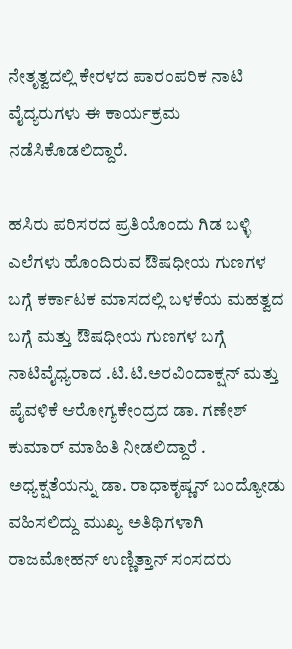ನೇತೃತ್ವದಲ್ಲಿ ಕೇರಳದ ಪಾರಂಪರಿಕ ನಾಟಿ ವೈದ್ಯರುಗಳು ಈ ಕಾರ್ಯಕ್ರಮ ನಡೆಸಿಕೊಡಲಿದ್ದಾರೆ.

ಹಸಿರು ಪರಿಸರದ ಪ್ರತಿಯೊಂದು ಗಿಡ ಬಳ್ಳಿ ಎಲೆಗಳು ಹೊಂದಿರುವ ಔಷಧೀಯ ಗುಣಗಳ ಬಗ್ಗೆ ಕರ್ಕಾಟಕ ಮಾಸದಲ್ಲಿ ಬಳಕೆಯ ಮಹತ್ವದ ಬಗ್ಗೆ ಮತ್ತು ಔಷಧೀಯ ಗುಣಗಳ ಬಗ್ಗೆ ನಾಟಿವೈಧ್ಯರಾದ .ಟಿ.ಟಿ.ಅರವಿಂದಾಕ್ಷನ್ ಮತ್ತು ಪೈವಳಿಕೆ ಆರೋಗ್ಯಕೇಂದ್ರದ ಡಾ. ಗಣೇಶ್ ಕುಮಾರ್ ಮಾಹಿತಿ ನೀಡಲಿದ್ದಾರೆ . ಅಧ್ಯಕ್ಷತೆಯನ್ನು ಡಾ. ರಾಧಾಕೃಷ್ಣನ್ ಬಂದ್ಯೋಡು ವಹಿಸಲಿದ್ದು ಮುಖ್ಯ ಅತಿಥಿಗಳಾಗಿ ರಾಜಮೋಹನ್ ಉಣ್ಣಿತ್ತಾನ್ ಸಂಸದರು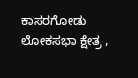ಕಾಸರಗೋಡು ಲೋಕಸಭಾ ಕ್ಷೇತ್ರ ,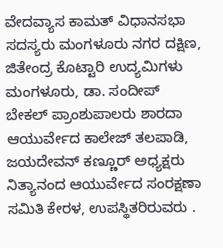ವೇದವ್ಯಾಸ ಕಾಮತ್ ವಿಧಾನಸಭಾ ಸದಸ್ಯರು ಮಂಗಳೂರು ನಗರ ದಕ್ಷಿಣ, ಜಿತೇಂದ್ರ ಕೊಟ್ಟಾರಿ ಉದ್ಯಮಿಗಳು ಮಂಗಳೂರು, ಡಾ. ಸಂದೀಪ್ ಬೇಕಲ್ ಪ್ರಾಂಶುಪಾಲರು ಶಾರದಾ ಆಯುರ್ವೇದ ಕಾಲೇಜ್ ತಲಪಾಡಿ, ಜಯದೇವನ್ ಕಣ್ಣೂರ್ ಅಧ್ಯಕ್ಷರು ನಿತ್ಯಾನಂದ ಆಯುರ್ವೇದ ಸಂರಕ್ಷಣಾ ಸಮಿತಿ ಕೇರಳ, ಉಪಸ್ಥಿತರಿರುವರು .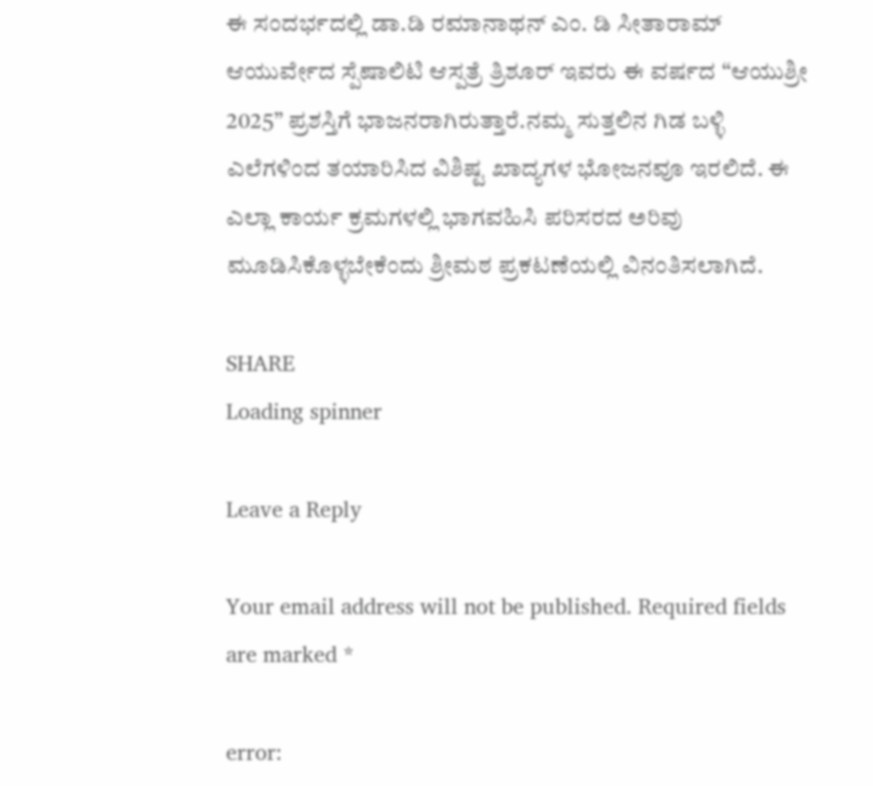ಈ ಸಂದರ್ಭದಲ್ಲಿ ಡಾ.ಡಿ ರಮಾನಾಥನ್ ಎಂ. ಡಿ ಸೀತಾರಾಮ್ ಆಯುರ್ವೇದ ಸ್ಪೆಷಾಲಿಟಿ ಆಸ್ಪತ್ರೆ ತ್ರಿಶೂರ್ ಇವರು ಈ ವರ್ಷದ “ಆಯುಶ್ರೀ 2025” ಪ್ರಶಸ್ತಿಗೆ ಭಾಜನರಾಗಿರುತ್ತಾರೆ.ನಮ್ಮ ಸುತ್ತಲಿನ ಗಿಡ ಬಳ್ಳಿ ಎಲೆಗಳಿಂದ ತಯಾರಿಸಿದ ವಿಶಿಷ್ಟ ಖಾದ್ಯಗಳ ಭೋಜನವೂ ಇರಲಿದೆ. ಈ ಎಲ್ಲಾ ಕಾರ್ಯ ಕ್ರಮಗಳಲ್ಲಿ ಭಾಗವಹಿಸಿ ಪರಿಸರದ ಅರಿವು ಮೂಡಿಸಿಕೊಳ್ಳಬೇಕೆಂದು ಶ್ರೀಮಠ ಪ್ರಕಟಣೆಯಲ್ಲಿ ವಿನಂತಿಸಲಾಗಿದೆ.

SHARE
Loading spinner

Leave a Reply

Your email address will not be published. Required fields are marked *

error: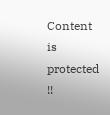Content is protected !!